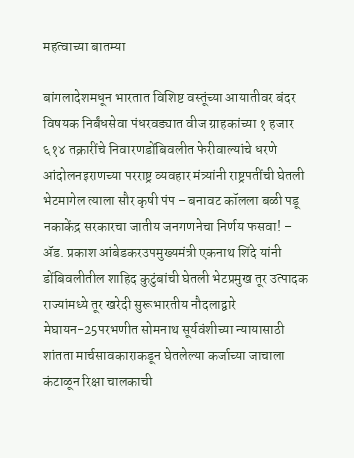महत्वाच्या बातम्या

बांगलादेशमधून भारतात विशिष्ट वस्तूंच्या आयातीवर बंदर विषयक निर्बंधसेवा पंधरवड्यात वीज ग्राहकांच्या १ हजार ६१४ तक्रारींचे निवारणडोंबिवलीत फेरीवाल्यांचे धरणे आंदोलनइराणच्या परराष्ट्र व्यवहार मंत्र्यांनी राष्ट्रपतींची घेतली भेटमागेल त्याला सौर कृषी पंप – बनावट कॉलला बळी पडू नकाकेंद्र सरकारचा जातीय जनगणनेचा निर्णय फसवा! – ॲड. प्रकाश आंबेडकरउपमुख्यमंत्री एकनाथ शिंदे यांनी डोंबिवलीतील शाहिद कुटुंबांची घेतली भेटप्रमुख तूर उत्पादक राज्यांमध्ये तूर खरेदी सुरूभारतीय नौदलाद्वारे मेघायन-25परभणीत सोमनाथ सूर्यवंशीच्या न्यायासाठी शांतता मार्चसावकाराकडून घेतलेल्या कर्जाच्या जाचाला कंटाळून रिक्षा चालकाची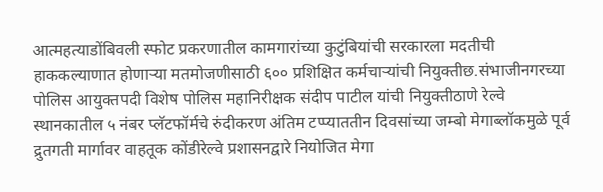आत्महत्याडोंबिवली स्फोट प्रकरणातील कामगारांच्या कुटुंबियांची सरकारला मदतीची हाककल्याणात होणाऱ्या मतमोजणीसाठी ६०० प्रशिक्षित कर्मचाऱ्यांची नियुक्तीछ.संभाजीनगरच्या पोलिस आयुक्तपदी विशेष पोलिस महानिरीक्षक संदीप पाटील यांची नियुक्तीठाणे रेल्वे स्थानकातील ५ नंबर प्लॅटफॉर्मचे रुंदीकरण अंतिम टप्प्याततीन दिवसांच्या जम्बो मेगाब्लॉकमुळे पूर्व द्रुतगती मार्गावर वाहतूक कोंडीरेल्वे प्रशासनद्वारे नियोजित मेगा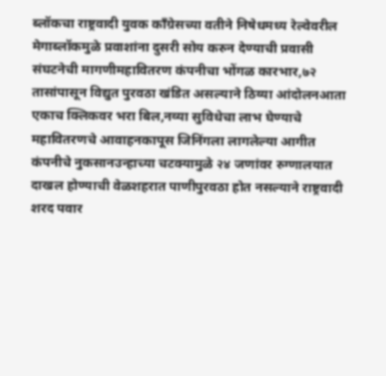ब्लॉकचा राष्ट्रवादी युवक काँग्रेसच्या वतीने निषेधमध्य रेल्वेवरील मेगाब्लॉकमुळे प्रवाशांना दुसरी सोय करुन देण्याची प्रवासी संघटनेची मागणीमहावितरण कंपनीचा भोंगळ कारभार,७२ तासांपासून विद्युत पुरवठा खंडित असल्याने ठिय्या आंदोलनआता एकाच क्लिकवर भरा बिल,नव्या सुविधेचा लाभ घेण्याचे महावितरणचे आवाहनकापूस जिनिंगला लागलेल्या आगीत कंपनीचे नुकसानउन्हाच्या चटक्यामुळे २४ जणांवर रुग्णालयात दाखल होण्याची वेळशहरात पाणीपुरवठा होत नसल्याने राष्ट्रवादी शरद पवार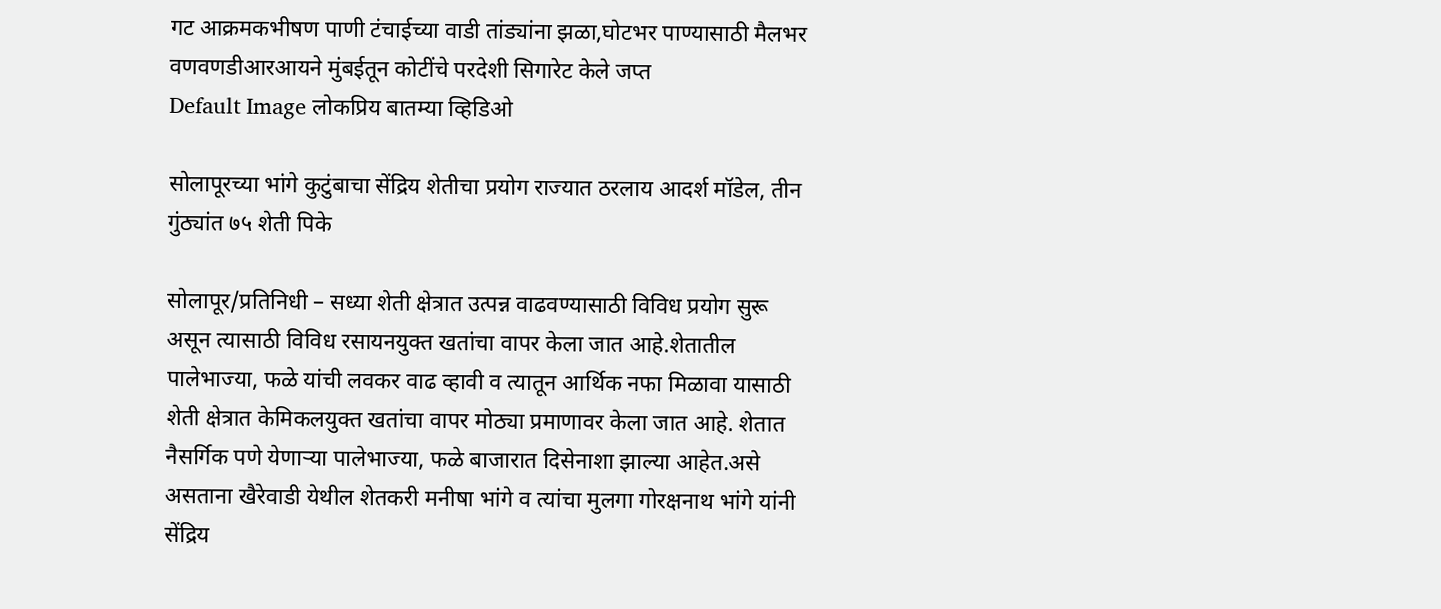गट आक्रमकभीषण पाणी टंचाईच्या वाडी तांड्यांना झळा,घोटभर पाण्यासाठी मैलभर वणवणडीआरआयने मुंबईतून कोटींचे परदेशी सिगारेट केले जप्त
Default Image लोकप्रिय बातम्या व्हिडिओ

सोलापूरच्या भांगे कुटुंबाचा सेंद्रिय शेतीचा प्रयोग राज्यात ठरलाय आदर्श मॉडेल, तीन गुंठ्यांत ७५ शेती पिके

सोलापूर/प्रतिनिधी – सध्या शेती क्षेत्रात उत्पन्न वाढवण्यासाठी विविध प्रयोग सुरू असून त्यासाठी विविध रसायनयुक्त खतांचा वापर केला जात आहे.शेतातील पालेभाज्या, फळे यांची लवकर वाढ व्हावी व त्यातून आर्थिक नफा मिळावा यासाठी शेती क्षेत्रात केमिकलयुक्त खतांचा वापर मोठ्या प्रमाणावर केला जात आहे. शेतात नैसर्गिक पणे येणाऱ्या पालेभाज्या, फळे बाजारात दिसेनाशा झाल्या आहेत.असे असताना खैरेवाडी येथील शेतकरी मनीषा भांगे व त्यांचा मुलगा गोरक्षनाथ भांगे यांनी सेंद्रिय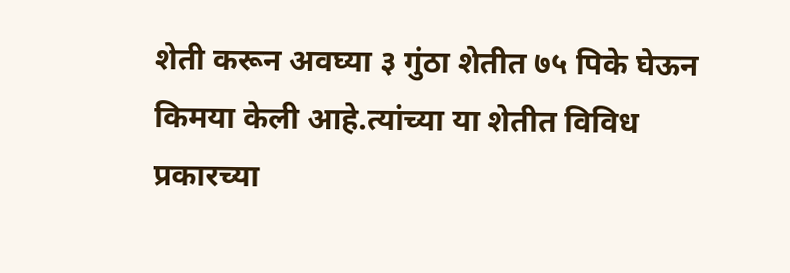शेती करून अवघ्या ३ गुंठा शेतीत ७५ पिके घेऊन किमया केली आहे.त्यांच्या या शेतीत विविध प्रकारच्या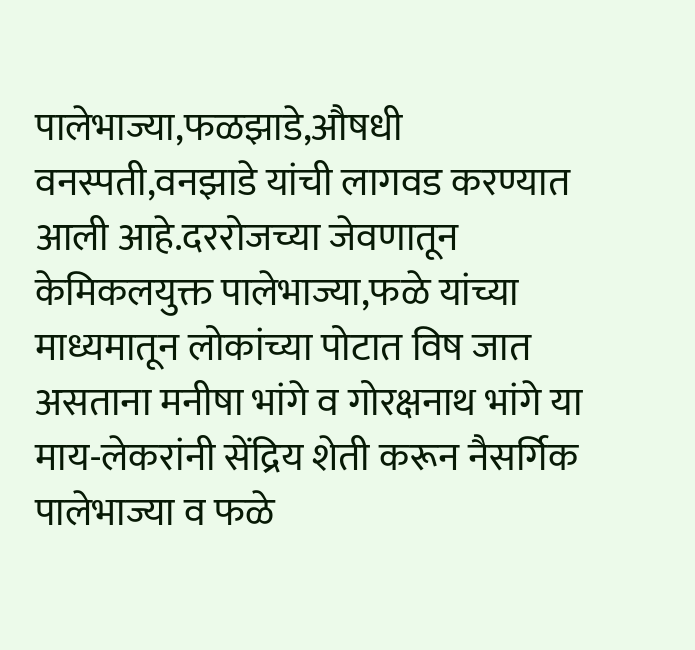पालेभाज्या,फळझाडे,औषधी वनस्पती,वनझाडे यांची लागवड करण्यात आली आहे.दररोजच्या जेवणातून केमिकलयुक्त पालेभाज्या,फळे यांच्या माध्यमातून लोकांच्या पोटात विष जात असताना मनीषा भांगे व गोरक्षनाथ भांगे या माय-लेकरांनी सेंद्रिय शेती करून नैसर्गिक पालेभाज्या व फळे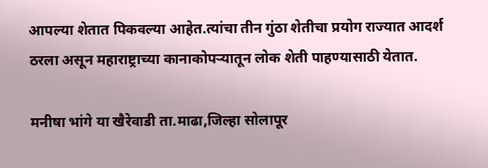आपल्या शेतात पिकवल्या आहेत.त्यांचा तीन गुंठा शेतीचा प्रयोग राज्यात आदर्श ठरला असून महाराष्ट्राच्या कानाकोपऱ्यातून लोक शेती पाहण्यासाठी येतात.

मनीषा भांगे या खैरेवाडी ता.माढा,जिल्हा सोलापूर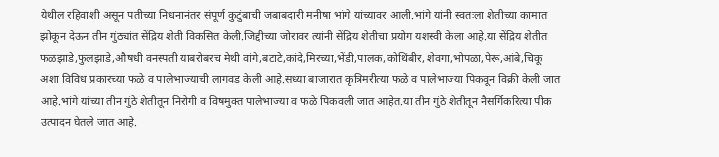येथील रहिवाशी असून पतीच्या निधनानंतर संपूर्ण कुटुंबाची जबाबदारी मनीषा भांगे यांच्यावर आली.भांगे यांनी स्वतःला शेतीच्या कामात झोकून देऊन तीन गुंठ्यांत सेंद्रिय शेती विकसित केली.जिद्दीच्या जोरावर त्यांनी सेंद्रिय शेतीचा प्रयोग यशस्वी केला आहे.या सेंद्रिय शेतीत फळझाडे,फुलझाडे,औषधी वनस्पती याबरोबरच मेथी वांगे,बटाटे,कांदे,मिरच्या,भेंडी,पालक,कोथिंबीर, शेवगा,भोपळा,पेरू,आंबे,चिकू अशा विविध प्रकारच्या फळे व पालेभाज्याची लागवड केली आहे.सध्या बाजारात कृत्रिमरीत्या फळे व पालेभाज्या पिकवून विक्री केली जात आहे.भांगे यांच्या तीन गुंठे शेतीतून निरोगी व विषमुक्त पालेभाज्या व फळे पिकवली जात आहेत.या तीन गुंठे शेतीतून नैसर्गिकरित्या पीक उत्पादन घेतले जात आहे.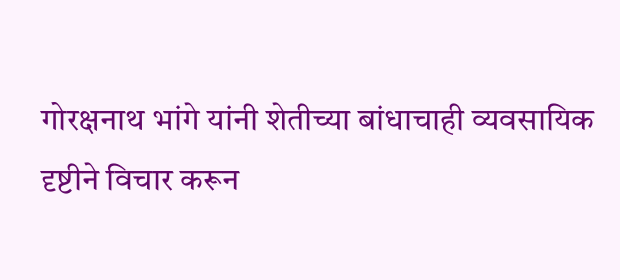गोरक्षनाथ भांगे यांनी शेतीच्या बांधाचाही व्यवसायिक दृष्टीने विचार करून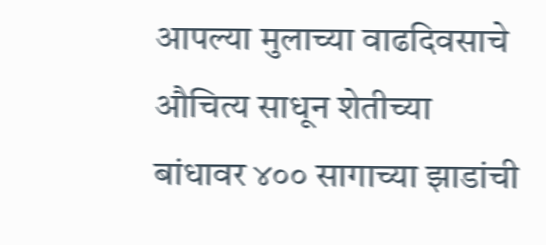आपल्या मुलाच्या वाढदिवसाचे औचित्य साधून शेतीच्या बांधावर ४०० सागाच्या झाडांची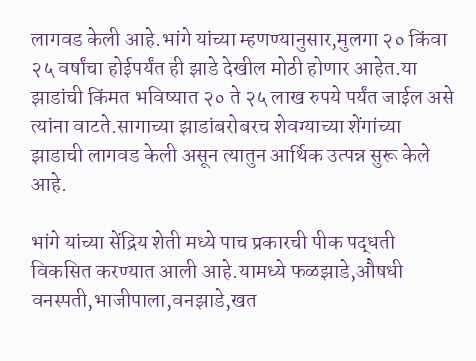लागवड केली आहे.भांगे यांच्या म्हणण्यानुसार,मुलगा २० किंवा २५ वर्षांचा होईपर्यंत ही झाडे देखील मोठी होणार आहेत.या झाडांची किंमत भविष्यात २० ते २५ लाख रुपये पर्यंत जाईल असे त्यांना वाटते.सागाच्या झाडांबरोबरच शेवग्याच्या शेंगांच्या झाडाची लागवड केली असून त्यातुन आर्थिक उत्पन्न सुरू केले आहे.

भांगे यांच्या सेंद्रिय शेती मध्ये पाच प्रकारची पीक पद्धती विकसित करण्यात आली आहे.यामध्ये फळझाडे,औषधी वनस्पती,भाजीपाला,वनझाडे,खत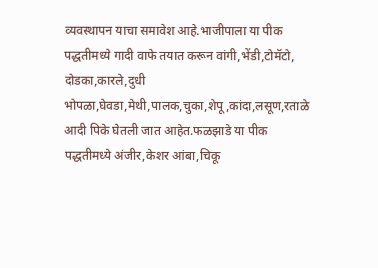व्यवस्थापन याचा समावेश आहे.भाजीपाला या पीक पद्धतीमध्ये गादी वाफे तयात करून वांगी,भेंडी,टोमॅटो, दोडका,कारले,दुधी भोपळा,घेवडा,मेथी,पालक,चुका,शेपू,कांदा,लसूण,रताळे आदी पिके घेतली जात आहेत.फळझाडे या पीक पद्धतीमध्ये अंजीर,केशर आंबा,चिकू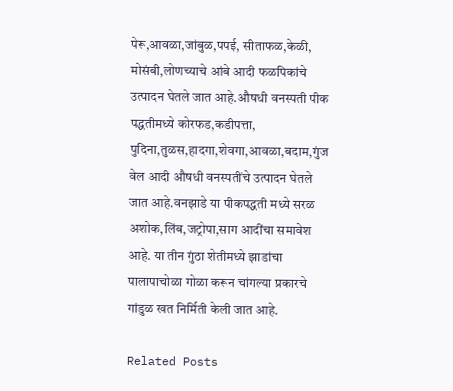पेरू,आवळा,जांबुळ,पपई, सीताफळ,केळी, मोसंबी,लोणच्याचे आंबे आदी फळपिकांचे उत्पादन घेतले जात आहे.औषधी वनस्पती पीक पद्धतीमध्ये कोरफड,कडीपत्ता, पुदिना,तुळस,हादगा,शेवगा,आवळा,बदाम,गुंज वेल आदी औषधी वनस्पतींचे उत्पादन घेतले जात आहे.वनझाडे या पीकपद्धती मध्ये सरळ अशोक,लिंब,जट्रोपा,साग आदींचा समावेश आहे. या तीन गुंठा शेतीमध्ये झाडांचा पालापाचोळा गोळा करून चांगल्या प्रकारचे गांडुळ खत निर्मिती केली जात आहे.

Related Posts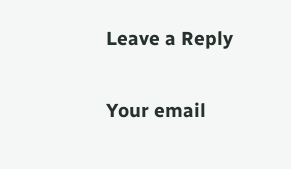Leave a Reply

Your email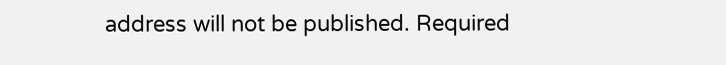address will not be published. Required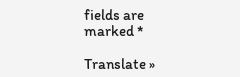fields are marked *

Translate »